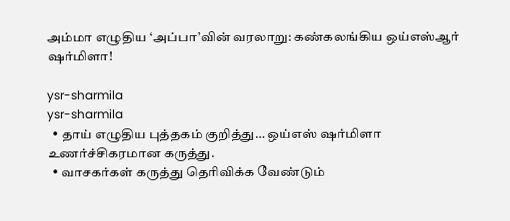அம்மா எழுதிய ‘அப்பா’வின் வரலாறு: கண்கலங்கிய ஒய்எஸ்ஆர் ஷர்மிளா!

ysr-sharmila
ysr-sharmila
  • தாய் எழுதிய புத்தகம் குறித்து… ஒய்எஸ் ஷர்மிளா உணர்ச்சிகரமான கருத்து.
  • வாசகர்கள் கருத்து தெரிவிக்க வேண்டும்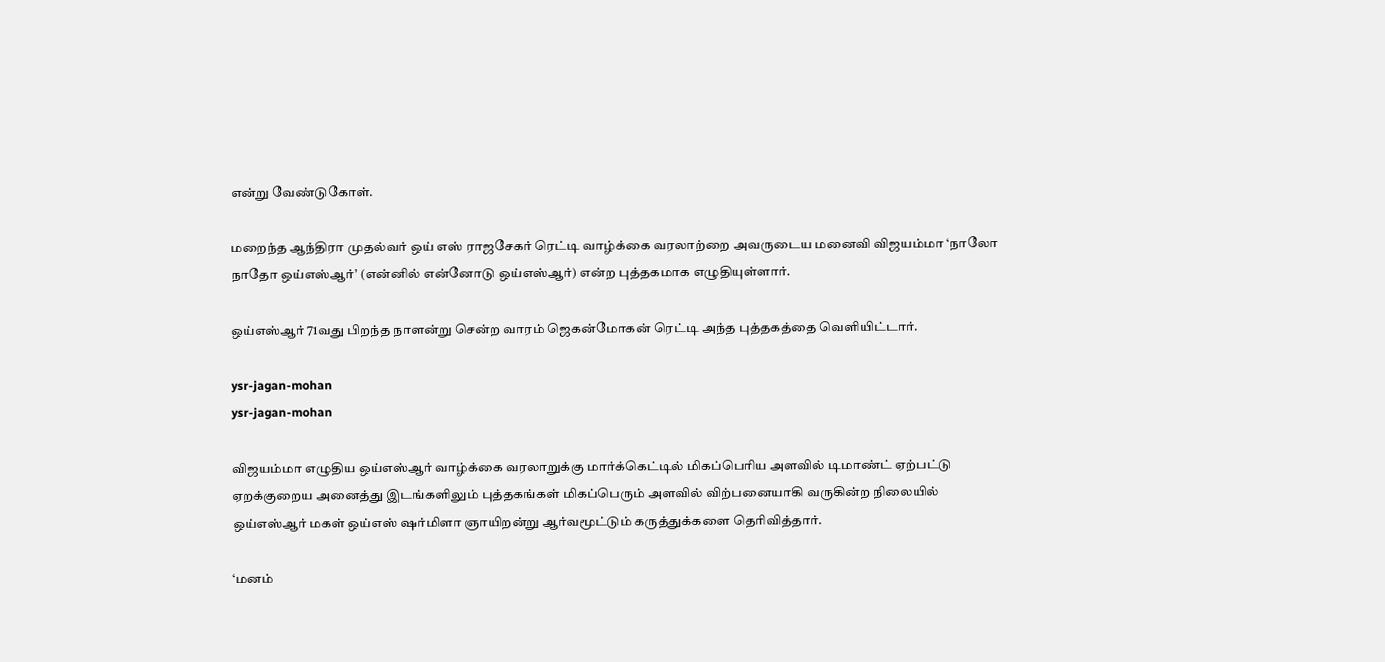என்று வேண்டுகோள்.

மறைந்த ஆந்திரா முதல்வர் ஒய் எஸ் ராஜசேகர் ரெட்டி வாழ்க்கை வரலாற்றை அவருடைய மனைவி விஜயம்மா ‘நாலோ நாதோ ஒய்எஸ்ஆர்’ (என்னில் என்னோடு ஒய்எஸ்ஆர்) என்ற புத்தகமாக எழுதியுள்ளார்.

ஒய்எஸ்ஆர் 71வது பிறந்த நாளன்று சென்ற வாரம் ஜெகன்மோகன் ரெட்டி அந்த புத்தகத்தை வெளியிட்டார்.

ysr-jagan-mohan
ysr-jagan-mohan

விஜயம்மா எழுதிய ஒய்எஸ்ஆர் வாழ்க்கை வரலாறுக்கு மார்க்கெட்டில் மிகப்பெரிய அளவில் டிமாண்ட் ஏற்பட்டு ஏறக்குறைய அனைத்து இடங்களிலும் புத்தகங்கள் மிகப்பெரும் அளவில் விற்பனையாகி வருகின்ற நிலையில் ஒய்எஸ்ஆர் மகள் ஒய்எஸ் ஷர்மிளா ஞாயிறன்று ஆர்வமூட்டும் கருத்துக்களை தெரிவித்தார்.

‘மனம்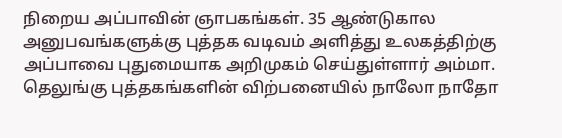நிறைய அப்பாவின் ஞாபகங்கள். 35 ஆண்டுகால அனுபவங்களுக்கு புத்தக வடிவம் அளித்து உலகத்திற்கு அப்பாவை புதுமையாக அறிமுகம் செய்துள்ளார் அம்மா. தெலுங்கு புத்தகங்களின் விற்பனையில் நாலோ நாதோ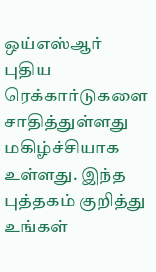ஒய்எஸ்ஆர் புதிய ரெக்கார்டுகளை சாதித்துள்ளது மகிழ்ச்சியாக உள்ளது. இந்த புத்தகம் குறித்து உங்கள்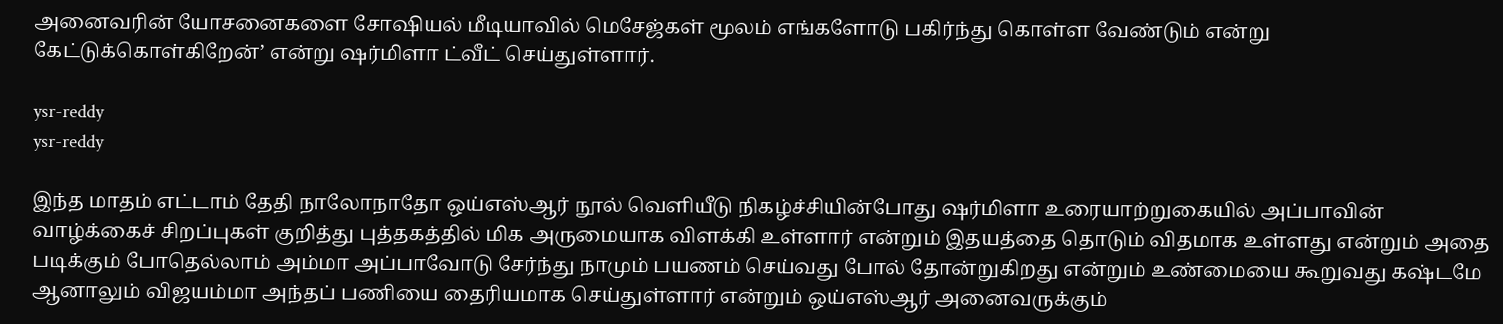அனைவரின் யோசனைகளை சோஷியல் மீடியாவில் மெசேஜ்கள் மூலம் எங்களோடு பகிர்ந்து கொள்ள வேண்டும் என்று கேட்டுக்கொள்கிறேன்’ என்று ஷர்மிளா ட்வீட் செய்துள்ளார்.

ysr-reddy
ysr-reddy

இந்த மாதம் எட்டாம் தேதி நாலோநாதோ ஒய்எஸ்ஆர் நூல் வெளியீடு நிகழ்ச்சியின்போது ஷர்மிளா உரையாற்றுகையில் அப்பாவின் வாழ்க்கைச் சிறப்புகள் குறித்து புத்தகத்தில் மிக அருமையாக விளக்கி உள்ளார் என்றும் இதயத்தை தொடும் விதமாக உள்ளது என்றும் அதை படிக்கும் போதெல்லாம் அம்மா அப்பாவோடு சேர்ந்து நாமும் பயணம் செய்வது போல் தோன்றுகிறது என்றும் உண்மையை கூறுவது கஷ்டமே ஆனாலும் விஜயம்மா அந்தப் பணியை தைரியமாக செய்துள்ளார் என்றும் ஒய்எஸ்ஆர் அனைவருக்கும்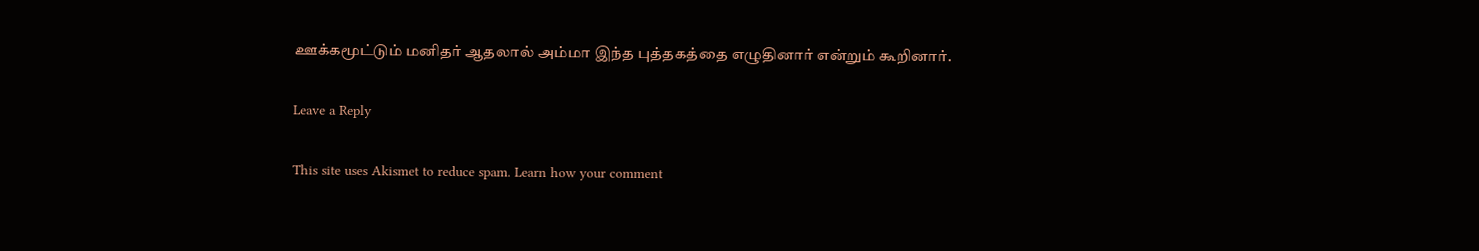ஊக்கமூட்டும் மனிதர் ஆதலால் அம்மா இந்த புத்தகத்தை எழுதினார் என்றும் கூறினார்.

Leave a Reply

This site uses Akismet to reduce spam. Learn how your comment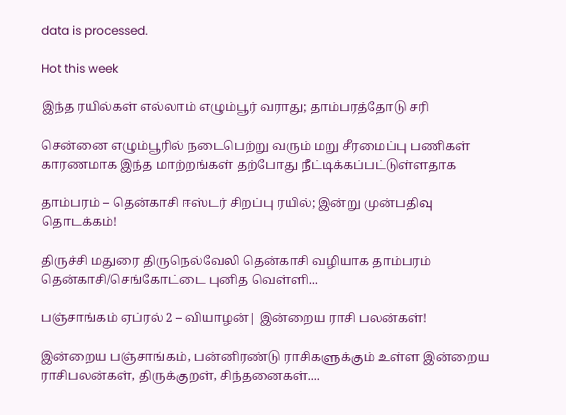data is processed.

Hot this week

இந்த ரயில்கள் எல்லாம் எழும்பூர் வராது; தாம்பரத்தோடு சரி

சென்னை எழும்பூரில் நடைபெற்று வரும் மறு சீரமைப்பு பணிகள் காரணமாக இந்த மாற்றங்கள் தற்போது நீட்டிக்கப்பட்டுள்ளதாக‌

தாம்பரம் – தென்காசி ஈஸ்டர் சிறப்பு ரயில்; இன்று முன்பதிவு தொடக்கம்!

திருச்சி மதுரை திருநெல்வேலி தென்காசி வழியாக தாம்பரம் தென்காசி/செங்கோட்டை புனித வெள்ளி...

பஞ்சாங்கம் ஏப்ரல் 2 – வியாழன்| இன்றைய ராசி பலன்கள்!

இன்றைய பஞ்சாங்கம், பன்னிரண்டு ராசிகளுக்கும் உள்ள இன்றைய ராசிபலன்கள், திருக்குறள், சிந்தனைகள்....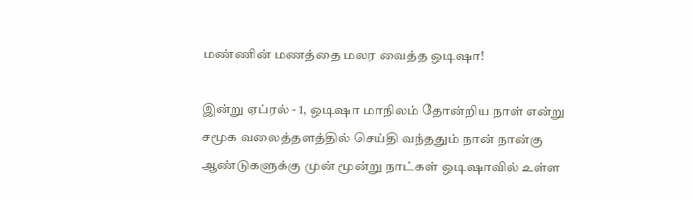மண்ணின் மணத்தை மலர வைத்த ஒடிஷா!

இன்று ஏப்ரல் - 1, ஒடிஷா மாநிலம் தோன்றிய நாள் என்று சமூக வலைத்தளத்தில் செய்தி வந்ததும் நான் நான்கு ஆண்டுகளுக்கு முன் மூன்று நாட்கள் ஒடிஷாவில் உள்ள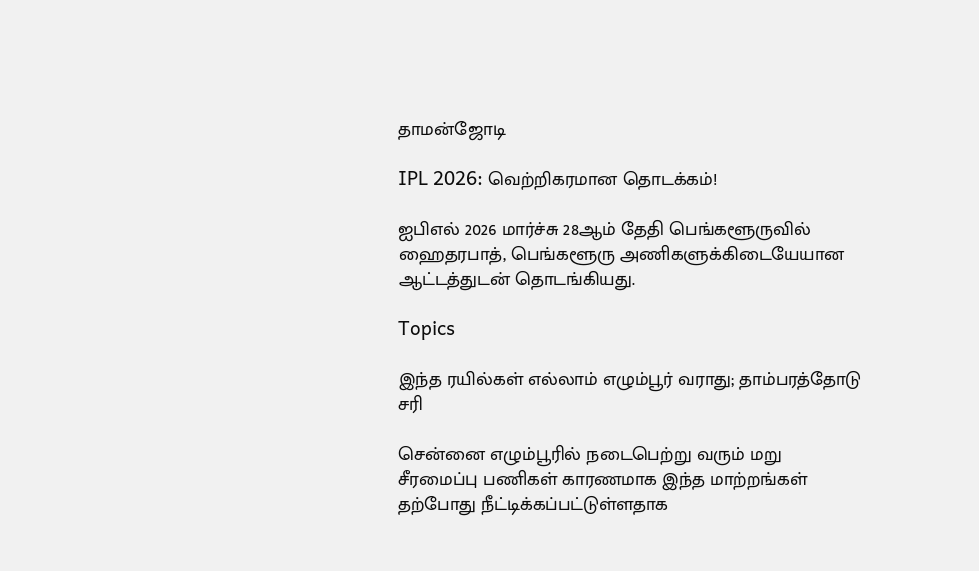தாமன்ஜோடி

IPL 2026: வெற்றிகரமான தொடக்கம்!

ஐபிஎல் 2026 மார்ச்சு 28ஆம் தேதி பெங்களூருவில் ஹைதரபாத், பெங்களூரு அணிகளுக்கிடையேயான ஆட்டத்துடன் தொடங்கியது.

Topics

இந்த ரயில்கள் எல்லாம் எழும்பூர் வராது; தாம்பரத்தோடு சரி

சென்னை எழும்பூரில் நடைபெற்று வரும் மறு சீரமைப்பு பணிகள் காரணமாக இந்த மாற்றங்கள் தற்போது நீட்டிக்கப்பட்டுள்ளதாக‌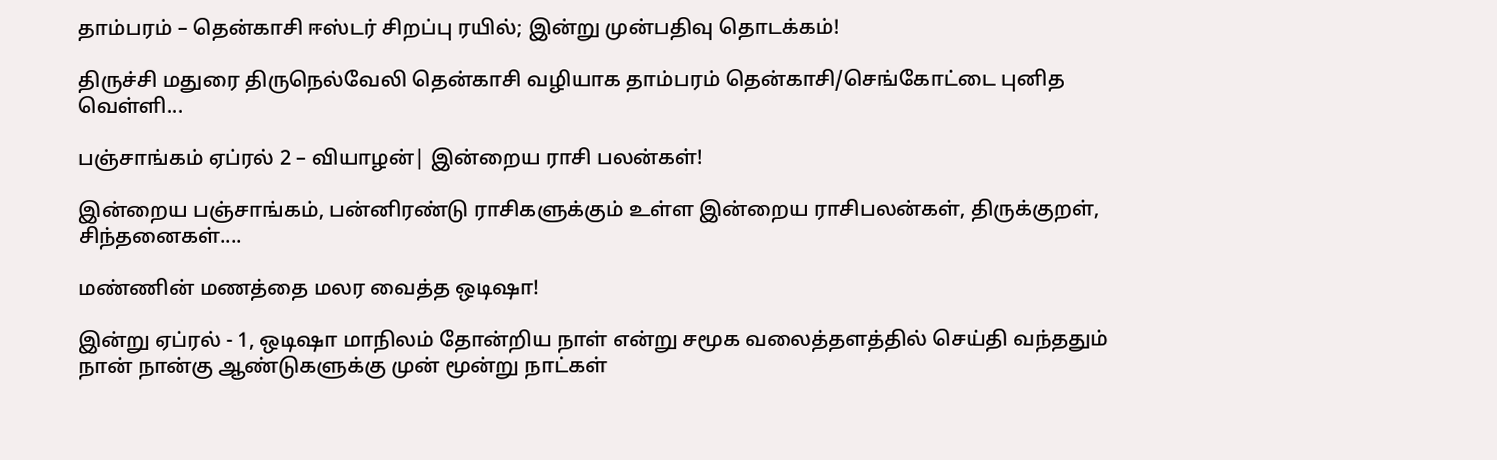தாம்பரம் – தென்காசி ஈஸ்டர் சிறப்பு ரயில்; இன்று முன்பதிவு தொடக்கம்!

திருச்சி மதுரை திருநெல்வேலி தென்காசி வழியாக தாம்பரம் தென்காசி/செங்கோட்டை புனித வெள்ளி...

பஞ்சாங்கம் ஏப்ரல் 2 – வியாழன்| இன்றைய ராசி பலன்கள்!

இன்றைய பஞ்சாங்கம், பன்னிரண்டு ராசிகளுக்கும் உள்ள இன்றைய ராசிபலன்கள், திருக்குறள், சிந்தனைகள்....

மண்ணின் மணத்தை மலர வைத்த ஒடிஷா!

இன்று ஏப்ரல் - 1, ஒடிஷா மாநிலம் தோன்றிய நாள் என்று சமூக வலைத்தளத்தில் செய்தி வந்ததும் நான் நான்கு ஆண்டுகளுக்கு முன் மூன்று நாட்கள்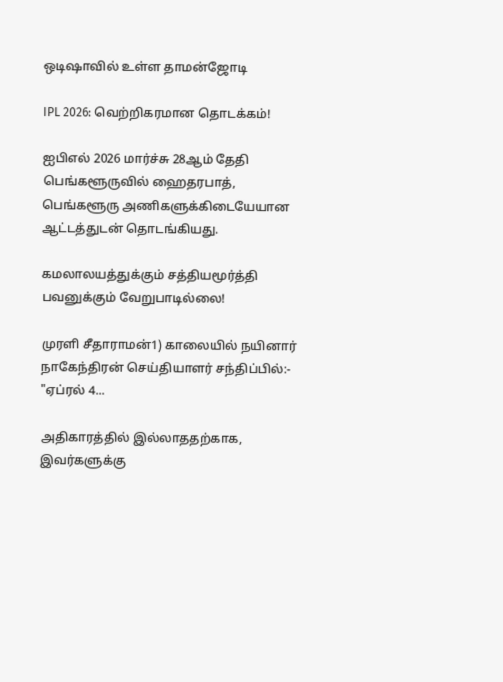ஒடிஷாவில் உள்ள தாமன்ஜோடி

IPL 2026: வெற்றிகரமான தொடக்கம்!

ஐபிஎல் 2026 மார்ச்சு 28ஆம் தேதி பெங்களூருவில் ஹைதரபாத், பெங்களூரு அணிகளுக்கிடையேயான ஆட்டத்துடன் தொடங்கியது.

கமலாலயத்துக்கும் சத்தியமூர்த்தி பவனுக்கும் வேறுபாடில்லை!

முரளி சீதாராமன்1) காலையில் நயினார் நாகேந்திரன் செய்தியாளர் சந்திப்பில்:- "ஏப்ரல் 4...

அதிகாரத்தில் இல்லாததற்காக, இவர்களுக்கு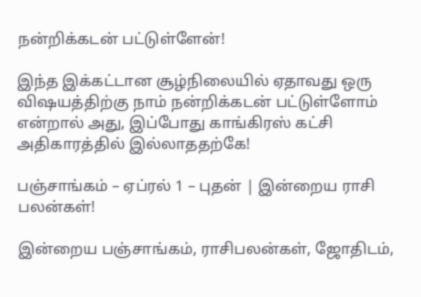நன்றிக்கடன் பட்டுள்ளேன்!

இந்த இக்கட்டான சூழ்நிலையில் ஏதாவது ஒரு விஷயத்திற்கு நாம் நன்றிக்கடன் பட்டுள்ளோம் என்றால் அது, இப்போது காங்கிரஸ் கட்சி அதிகாரத்தில் இல்லாததற்கே!

பஞ்சாங்கம் – ஏப்ரல் 1 – புதன் | இன்றைய ராசி பலன்கள்!

இன்றைய பஞ்சாங்கம், ராசிபலன்கள், ஜோதிடம்,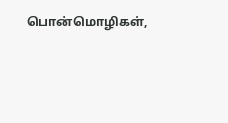பொன்மொழிகள்,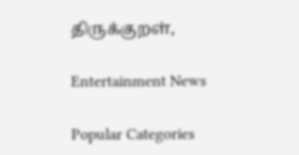திருக்குறள்,

Entertainment News

Popular Categories